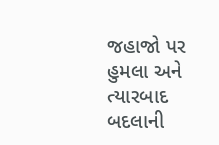જહાજો પર હુમલા અને ત્યારબાદ બદલાની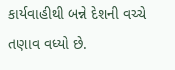કાર્યવાહીથી બન્ને દેશની વચ્ચે તણાવ વધ્યો છે.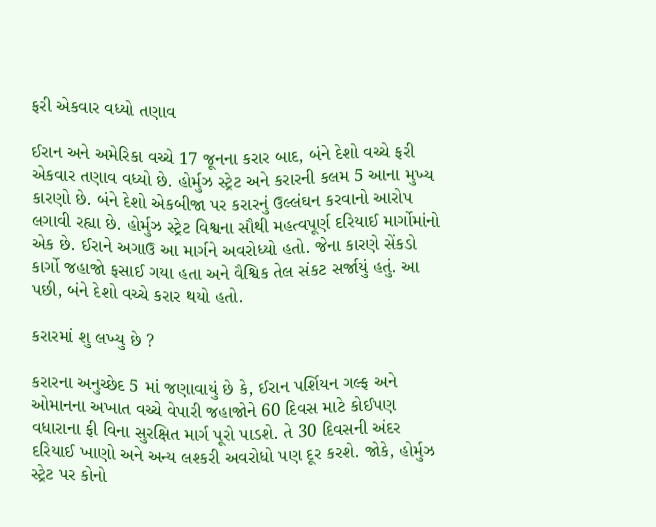ફરી એકવાર વધ્યો તણાવ

ઈરાન અને અમેરિકા વચ્ચે 17 જૂનના કરાર બાદ, બંને દેશો વચ્ચે ફરી એકવાર તણાવ વધ્યો છે. હોર્મુઝ સ્ટ્રેટ અને કરારની કલમ 5 આના મુખ્ય કારણો છે. બંને દેશો એકબીજા પર કરારનું ઉલ્લંઘન કરવાનો આરોપ લગાવી રહ્યા છે. હોર્મુઝ સ્ટ્રેટ વિશ્વના સૌથી મહત્વપૂર્ણ દરિયાઈ માર્ગોમાંનો એક છે. ઈરાને અગાઉ આ માર્ગને અવરોધ્યો હતો. જેના કારણે સેંકડો કાર્ગો જહાજો ફસાઈ ગયા હતા અને વૈશ્વિક તેલ સંકટ સર્જાયું હતું. આ પછી, બંને દેશો વચ્ચે કરાર થયો હતો.

કરારમાં શુ લખ્યુ છે ?

કરારના અનુચ્છેદ 5 માં જણાવાયું છે કે, ઈરાન પર્શિયન ગલ્ફ અને ઓમાનના અખાત વચ્ચે વેપારી જહાજોને 60 દિવસ માટે કોઈપણ વધારાના ફી વિના સુરક્ષિત માર્ગ પૂરો પાડશે. તે 30 દિવસની અંદર દરિયાઈ ખાણો અને અન્ય લશ્કરી અવરોધો પણ દૂર કરશે. જોકે, હોર્મુઝ સ્ટ્રેટ પર કોનો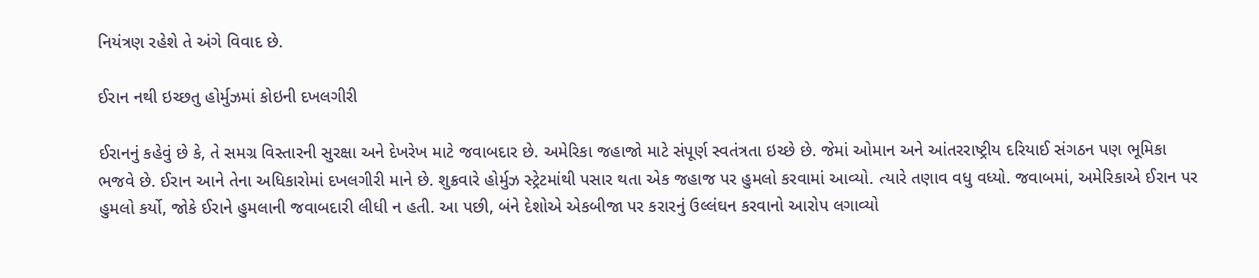નિયંત્રણ રહેશે તે અંગે વિવાદ છે.

ઈરાન નથી ઇચ્છતુ હોર્મુઝમાં કોઇની દખલગીરી

ઈરાનનું કહેવું છે કે, તે સમગ્ર વિસ્તારની સુરક્ષા અને દેખરેખ માટે જવાબદાર છે. અમેરિકા જહાજો માટે સંપૂર્ણ સ્વતંત્રતા ઇચ્છે છે. જેમાં ઓમાન અને આંતરરાષ્ટ્રીય દરિયાઈ સંગઠન પણ ભૂમિકા ભજવે છે. ઈરાન આને તેના અધિકારોમાં દખલગીરી માને છે. શુક્રવારે હોર્મુઝ સ્ટ્રેટમાંથી પસાર થતા એક જહાજ પર હુમલો કરવામાં આવ્યો. ત્યારે તણાવ વધુ વધ્યો. જવાબમાં, અમેરિકાએ ઈરાન પર હુમલો કર્યો, જોકે ઈરાને હુમલાની જવાબદારી લીધી ન હતી. આ પછી, બંને દેશોએ એકબીજા પર કરારનું ઉલ્લંઘન કરવાનો આરોપ લગાવ્યો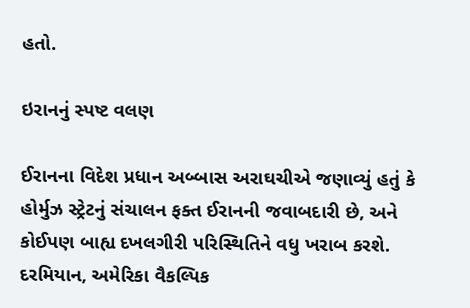હતો.

ઇરાનનું સ્પષ્ટ વલણ

ઈરાનના વિદેશ પ્રધાન અબ્બાસ અરાઘચીએ જણાવ્યું હતું કે હોર્મુઝ સ્ટ્રેટનું સંચાલન ફક્ત ઈરાનની જવાબદારી છે, અને કોઈપણ બાહ્ય દખલગીરી પરિસ્થિતિને વધુ ખરાબ કરશે. દરમિયાન, અમેરિકા વૈકલ્પિક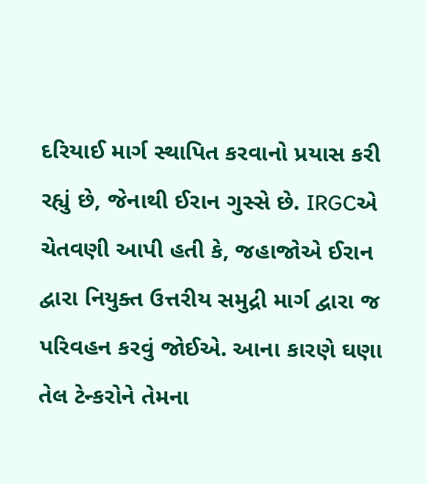દરિયાઈ માર્ગ સ્થાપિત કરવાનો પ્રયાસ કરી રહ્યું છે, જેનાથી ઈરાન ગુસ્સે છે. IRGCએ ચેતવણી આપી હતી કે, જહાજોએ ઈરાન દ્વારા નિયુક્ત ઉત્તરીય સમુદ્રી માર્ગ દ્વારા જ પરિવહન કરવું જોઈએ. આના કારણે ઘણા તેલ ટેન્કરોને તેમના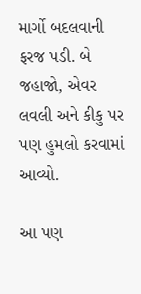માર્ગો બદલવાની ફરજ પડી. બે જહાજો, એવર લવલી અને કીકુ પર પણ હુમલો કરવામાં આવ્યો.

આ પણ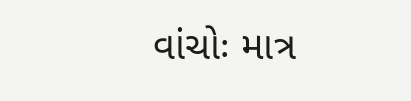વાંચોઃ માત્ર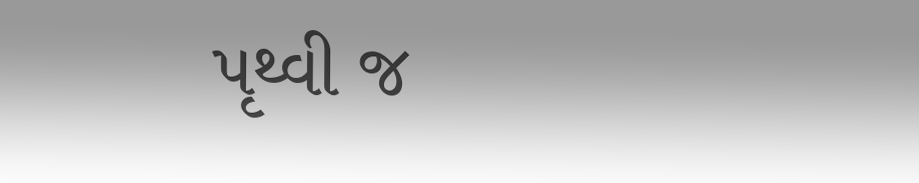પૃથ્વી જ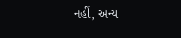નહીં, અન્ય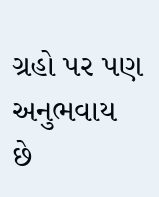ગ્રહો પર પણ અનુભવાય છે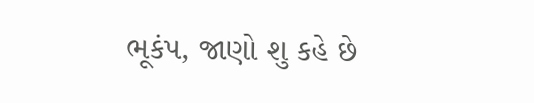ભૂકંપ, જાણો શુ કહે છે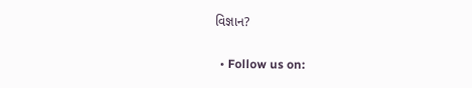વિજ્ઞાન?

  • Follow us on: